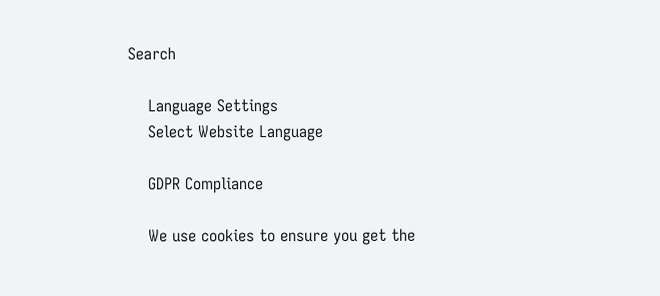Search

    Language Settings
    Select Website Language

    GDPR Compliance

    We use cookies to ensure you get the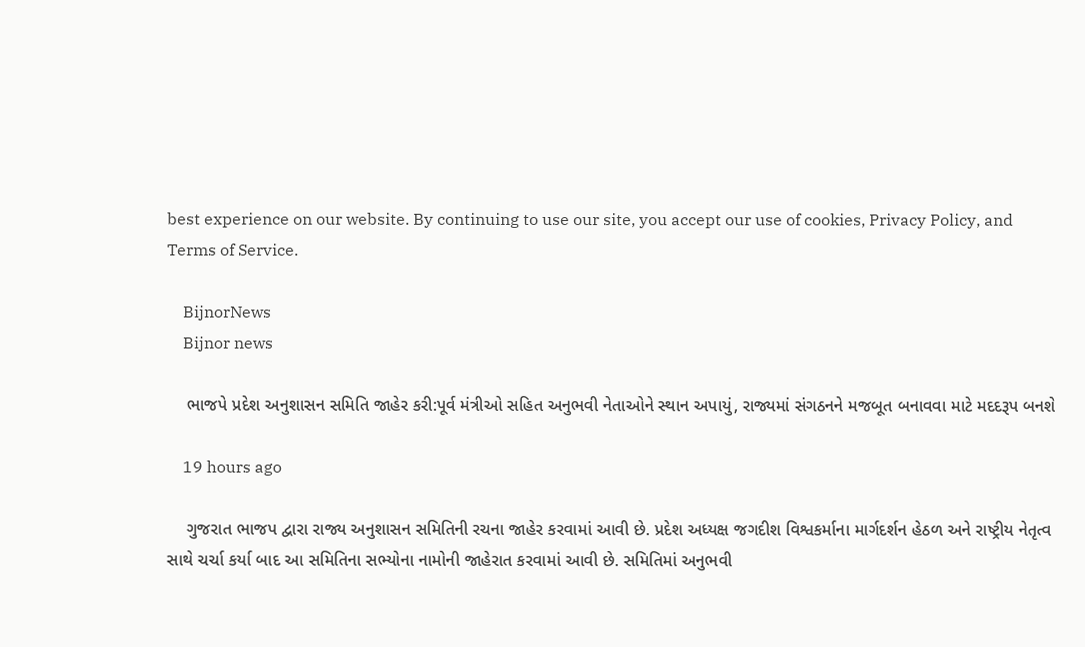best experience on our website. By continuing to use our site, you accept our use of cookies, Privacy Policy, and Terms of Service.

    BijnorNews
    Bijnor news

    ભાજપે પ્રદેશ અનુશાસન સમિતિ જાહેર કરી:પૂર્વ મંત્રીઓ સહિત અનુભવી નેતાઓને સ્થાન અપાયું, રાજ્યમાં સંગઠનને મજબૂત બનાવવા માટે મદદરૂપ બનશે

    19 hours ago

    ગુજરાત ભાજપ દ્વારા રાજ્ય અનુશાસન સમિતિની રચના જાહેર કરવામાં આવી છે. પ્રદેશ અધ્યક્ષ જગદીશ વિશ્વકર્માના માર્ગદર્શન હેઠળ અને રાષ્ટ્રીય નેતૃત્વ સાથે ચર્ચા કર્યા બાદ આ સમિતિના સભ્યોના નામોની જાહેરાત કરવામાં આવી છે. સમિતિમાં અનુભવી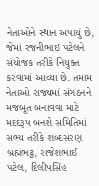નેતાઓને સ્થાન અપાયું છે, જેમાં રજનીભાઇ પટેલને સંયોજક તરીકે નિયુક્ત કરવામાં આવ્યા છે. તમામ નેતાઓ રાજ્યમાં સંગઠનને મજબૂત બનાવવા માટે મદદરૂપ બનશે સમિતિમાં સભ્ય તરીકે શબ્દસરણ બ્રહ્મભટ્ટ, રાજેશભાઈ પટેલ, દિલીપસિંહ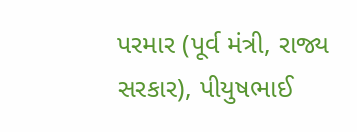પરમાર (પૂર્વ મંત્રી, રાજ્ય સરકાર), પીયુષભાઈ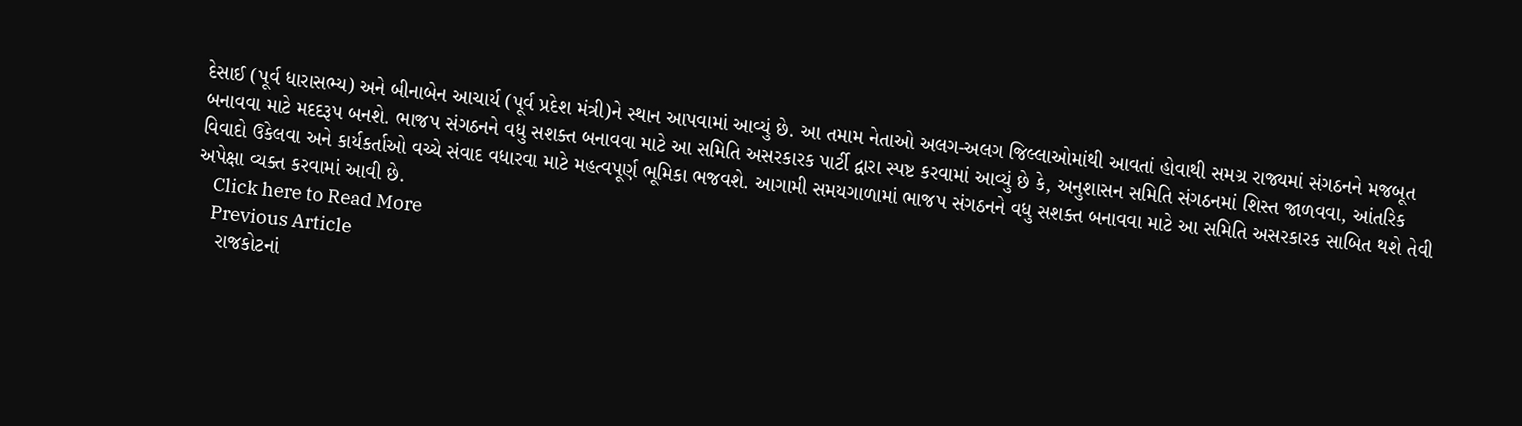દેસાઈ (પૂર્વ ધારાસભ્ય) અને બીનાબેન આચાર્ય (પૂર્વ પ્રદેશ મંત્રી)ને સ્થાન આપવામાં આવ્યું છે. આ તમામ નેતાઓ અલગ-અલગ જિલ્લાઓમાંથી આવતાં હોવાથી સમગ્ર રાજ્યમાં સંગઠનને મજબૂત બનાવવા માટે મદદરૂપ બનશે. ભાજપ સંગઠનને વધુ સશક્ત બનાવવા માટે આ સમિતિ અસરકારક પાર્ટી દ્વારા સ્પષ્ટ કરવામાં આવ્યું છે કે, અનુશાસન સમિતિ સંગઠનમાં શિસ્ત જાળવવા, આંતરિક વિવાદો ઉકેલવા અને કાર્યકર્તાઓ વચ્ચે સંવાદ વધારવા માટે મહત્વપૂર્ણ ભૂમિકા ભજવશે. આગામી સમયગાળામાં ભાજપ સંગઠનને વધુ સશક્ત બનાવવા માટે આ સમિતિ અસરકારક સાબિત થશે તેવી અપેક્ષા વ્યક્ત કરવામાં આવી છે.
    Click here to Read More
    Previous Article
    રાજકોટનાં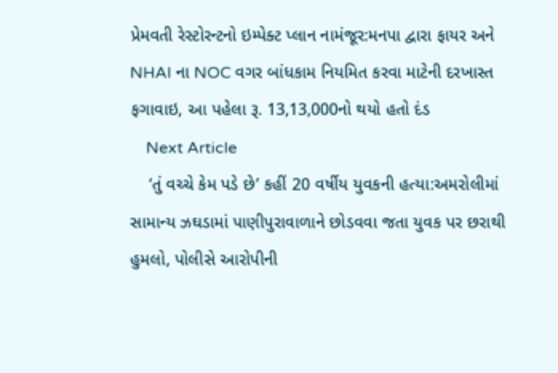પ્રેમવતી રેસ્ટોરન્ટનો ઇમ્પેક્ટ પ્લાન નામંજૂર:મનપા દ્વારા ફાયર અને NHAI ના NOC વગર બાંધકામ નિયમિત કરવા માટેની દરખાસ્ત ફગાવાઇ, આ પહેલા રૂ. 13,13,000નો થયો હતો દંડ
    Next Article
    ‘તું વચ્ચે કેમ પડે છે’ કહીં 20 વર્ષીય યુવકની હત્યા:અમરોલીમાં સામાન્ય ઝઘડામાં પાણીપુરાવાળાને છોડવવા જતા યુવક પર છરાથી હુમલો, પોલીસે આરોપીની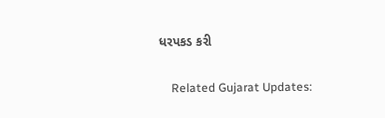ધરપકડ કરી

    Related Gujarat Updates: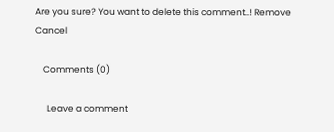Are you sure? You want to delete this comment..! Remove Cancel

    Comments (0)

      Leave a comment